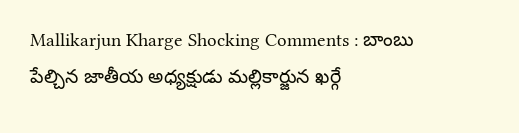Mallikarjun Kharge Shocking Comments : బాంబు పేల్చిన జాతీయ అధ్యక్షుడు మల్లికార్జున ఖర్గే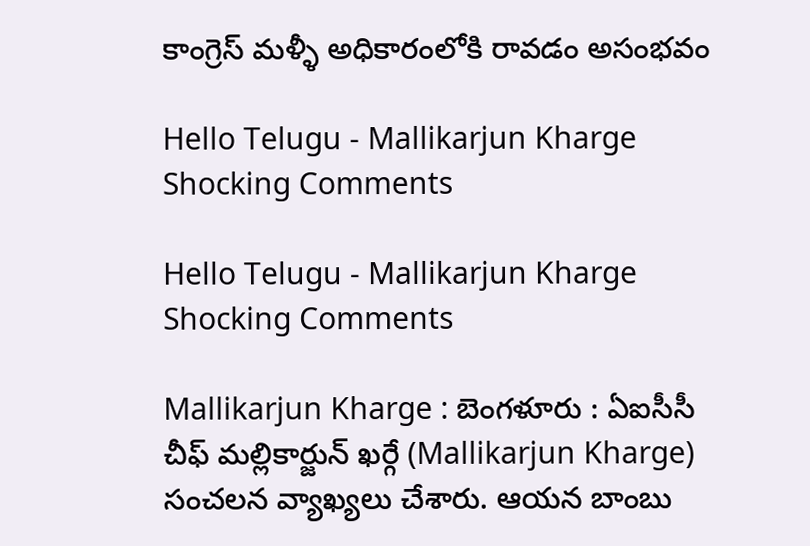కాంగ్రెస్ మళ్ళీ అధికారంలోకి రావడం అసంభవం

Hello Telugu - Mallikarjun Kharge Shocking Comments

Hello Telugu - Mallikarjun Kharge Shocking Comments

Mallikarjun Kharge : బెంగ‌ళూరు : ఏఐసీసీ చీఫ్ మ‌ల్లికార్జున్ ఖ‌ర్గే (Mallikarjun Kharge) సంచ‌ల‌న వ్యాఖ్య‌లు చేశారు. ఆయ‌న బాంబు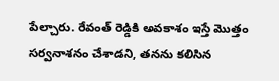పేల్చారు. రేవంత్ రెడ్డికి అవకాశం ఇస్తే మొత్తం సర్వనాశనం చేశాడ‌ని, తనను కలిసిన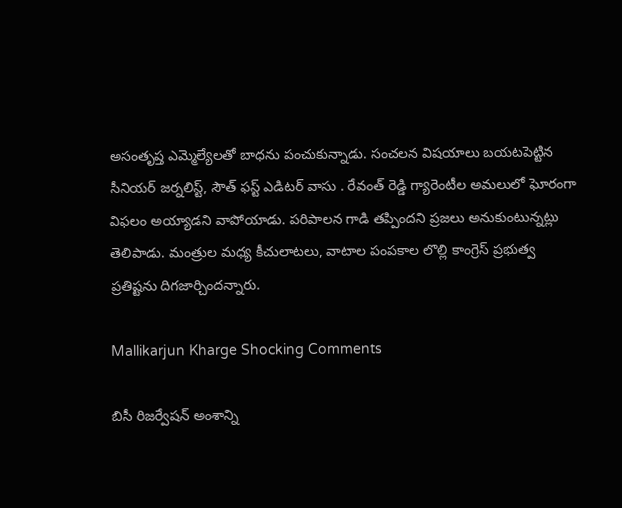అసంతృప్త ఎమ్మెల్యేలతో బాధను పంచుకున్నాడు. సంచలన విషయాలు బయటపెట్టిన సీనియర్ జర్నలిస్ట్, సౌత్ ఫస్ట్ ఎడిటర్ వాసు . రేవంత్ రెడ్డి గ్యారెంటీల అమలులో ఘోరంగా విఫలం అయ్యాడని వాపోయాడు. పరిపాలన గాడి తప్పిందని ప్రజలు అనుకుంటున్న‌ట్లు తెలిపాడు. మంత్రుల మధ్య కీచులాటలు, వాటాల పంపకాల లొల్లి కాంగ్రెస్ ప్రభుత్వ ప్రతిష్టను దిగజార్చిందన్నారు.

Mallikarjun Kharge Shocking Comments

బిసీ రిజర్వేషన్ అంశాన్ని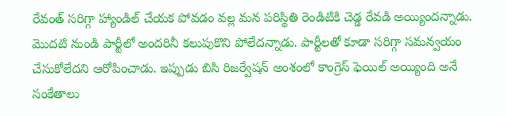రేవంత్ సరిగ్గా హ్యాండిల్ చేయక పోవడం వల్ల మన పరిస్థితి రెండిటికి చెడ్డ రేవడి అయ్యిందన్నాడు. మొదటి నుండి పార్టీలో అందరినీ కలుపుకొని పోలేద‌న్నాడు. పార్టీలతో కూడా సరిగ్గా సమన్వయం చేసుకోలేదని ఆరోపించాడు. ఇప్పుడు బిసి రిజర్వేషన్ అంశంలో కాంగ్రెస్ ఫెయిల్ అయ్యింది అనే సంకేతాలు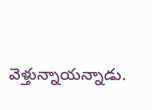వెళ్తున్నాయన్నాడు.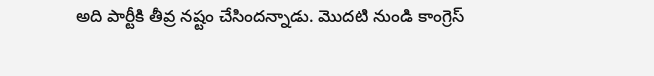అది పార్టీకి తీవ్ర నష్టం చేసింద‌న్నాడు. మొదటి నుండి కాంగ్రెస్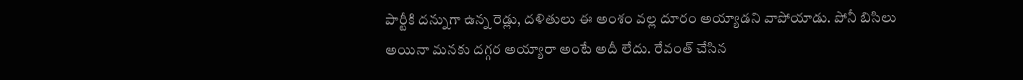పార్టీకి దన్నుగా ఉన్న రెడ్లు, దళితులు ఈ అంశం వల్ల దూరం అయ్యాడ‌ని వాపోయాడు. పోనీ బిసిలు అయినా మనకు దగ్గర అయ్యారా అంటే అదీ లేదు. రేవంత్ చేసిన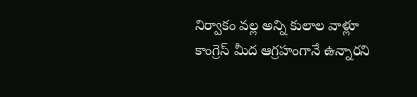నిర్వాకం వల్ల అన్ని కులాల వాళ్లూ కాంగ్రెస్ మీద ఆగ్రహంగానే ఉన్నారని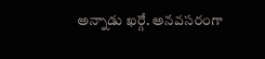అన్నాడు ఖ‌ర్గే. అన‌వ‌స‌రంగా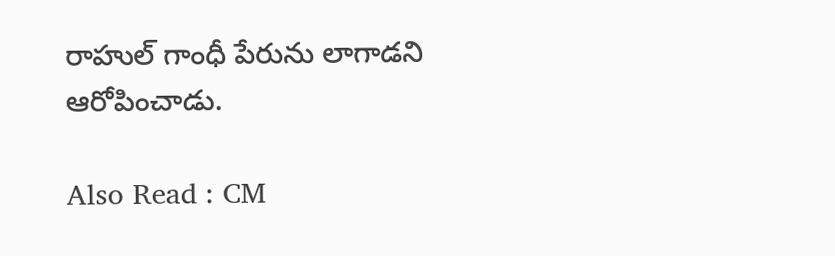రాహుల్ గాంధీ పేరును లాగాడ‌ని ఆరోపించాడు.

Also Read : CM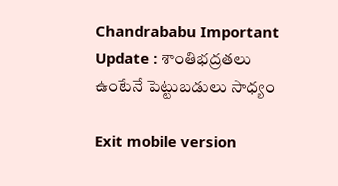Chandrababu Important Update : శాంతిభద్రతలు ఉంటేనే పెట్టుబడులు సాధ్యం

Exit mobile version